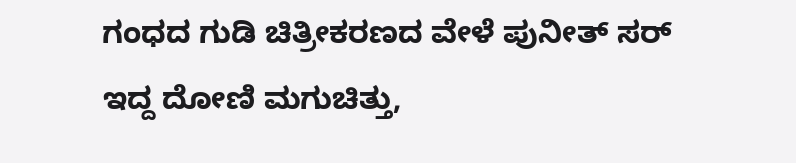ಗಂಧದ ಗುಡಿ ಚಿತ್ರೀಕರಣದ ವೇಳೆ ಪುನೀತ್ ಸರ್ ಇದ್ದ ದೋಣಿ ಮಗುಚಿತ್ತು,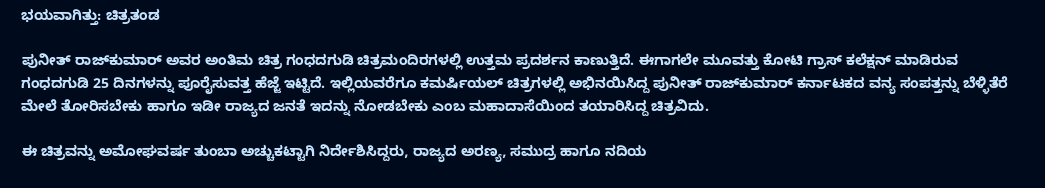ಭಯವಾಗಿತ್ತು: ಚಿತ್ರತಂಡ

ಪುನೀತ್ ರಾಜ್‌ಕುಮಾರ್ ಅವರ ಅಂತಿಮ ಚಿತ್ರ ಗಂಧದಗುಡಿ ಚಿತ್ರಮಂದಿರಗಳಲ್ಲಿ ಉತ್ತಮ ಪ್ರದರ್ಶನ ಕಾಣುತ್ತಿದೆ. ಈಗಾಗಲೇ ಮೂವತ್ತು ಕೋಟಿ ಗ್ರಾಸ್ ಕಲೆಕ್ಷನ್ ಮಾಡಿರುವ ಗಂಧದಗುಡಿ 25 ದಿನಗಳನ್ನು ಪೂರೈಸುವತ್ತ ಹೆಜ್ಜೆ ಇಟ್ಟಿದೆ. ಇಲ್ಲಿಯವರೆಗೂ ಕಮರ್ಷಿಯಲ್ ಚಿತ್ರಗಳಲ್ಲಿ ಅಭಿನಯಿಸಿದ್ದ ಪುನೀತ್ ರಾಜ್‌ಕುಮಾರ್ ಕರ್ನಾಟಕದ ವನ್ಯ ಸಂಪತ್ತನ್ನು ಬೆಳ್ಳಿತೆರೆ ಮೇಲೆ ತೋರಿಸಬೇಕು ಹಾಗೂ ಇಡೀ ರಾಜ್ಯದ ಜನತೆ ಇದನ್ನು ನೋಡಬೇಕು ಎಂಬ ಮಹಾದಾಸೆಯಿಂದ ತಯಾರಿಸಿದ್ದ ಚಿತ್ರವಿದು.

ಈ ಚಿತ್ರವನ್ನು ಅಮೋಘವರ್ಷ ತುಂಬಾ ಅಚ್ಚುಕಟ್ಟಾಗಿ ನಿರ್ದೇಶಿಸಿದ್ದರು, ರಾಜ್ಯದ ಅರಣ್ಯ, ಸಮುದ್ರ ಹಾಗೂ ನದಿಯ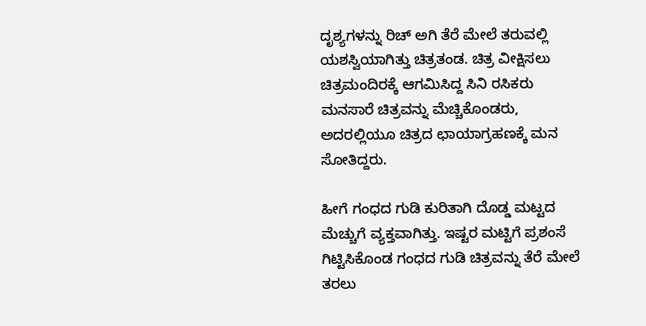ದೃಶ್ಯಗಳನ್ನು ರಿಚ್ ಅಗಿ ತೆರೆ ಮೇಲೆ ತರುವಲ್ಲಿ ಯಶಸ್ವಿಯಾಗಿತ್ತು ಚಿತ್ರತಂಡ. ಚಿತ್ರ ವೀಕ್ಷಿಸಲು ಚಿತ್ರಮಂದಿರಕ್ಕೆ ಆಗಮಿಸಿದ್ದ ಸಿನಿ ರಸಿಕರು ಮನಸಾರೆ ಚಿತ್ರವನ್ನು ಮೆಚ್ಚಿಕೊಂಡರು, ಅದರಲ್ಲಿಯೂ ಚಿತ್ರದ ಛಾಯಾಗ್ರಹಣಕ್ಕೆ ಮನ ಸೋತಿದ್ದರು.

ಹೀಗೆ ಗಂಧದ ಗುಡಿ ಕುರಿತಾಗಿ ದೊಡ್ಡ ಮಟ್ಟದ ಮೆಚ್ಚುಗೆ ವ್ಯಕ್ತವಾಗಿತ್ತು. ಇಷ್ಟರ ಮಟ್ಟಿಗೆ ಪ್ರಶಂಸೆ ಗಿಟ್ಟಿಸಿಕೊಂಡ ಗಂಧದ ಗುಡಿ ಚಿತ್ರವನ್ನು ತೆರೆ ಮೇಲೆ ತರಲು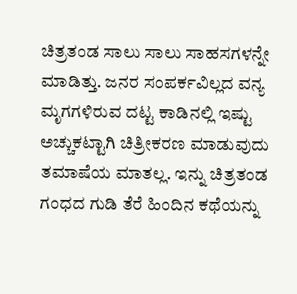ಚಿತ್ರತಂಡ ಸಾಲು ಸಾಲು ಸಾಹಸಗಳನ್ನೇ ಮಾಡಿತ್ತು. ಜನರ ಸಂಪರ್ಕವಿಲ್ಲದ ವನ್ಯ ಮೃಗಗಳಿರುವ ದಟ್ಟ ಕಾಡಿನಲ್ಲಿ ಇಷ್ಟು ಅಚ್ಚುಕಟ್ಟಾಗಿ ಚಿತ್ರೀಕರಣ ಮಾಡುವುದು ತಮಾಷೆಯ ಮಾತಲ್ಲ. ಇನ್ನು ಚಿತ್ರತಂಡ ಗಂಧದ ಗುಡಿ ತೆರೆ ಹಿಂದಿನ ಕಥೆಯನ್ನು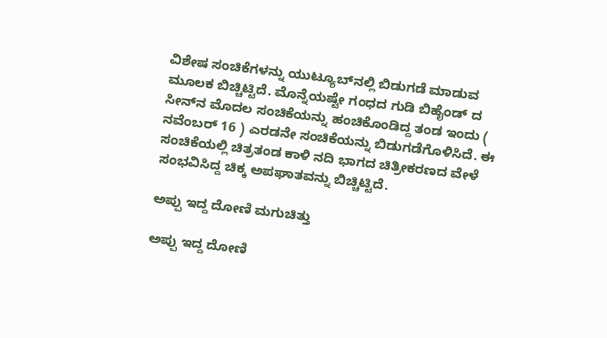ವಿಶೇಷ ಸಂಚಿಕೆಗಳನ್ನು ಯುಟ್ಯೂಬ್‌ನಲ್ಲಿ ಬಿಡುಗಡೆ ಮಾಡುವ ಮೂಲಕ ಬಿಚ್ಚಿಟ್ಟಿದೆ. ಮೊನ್ನೆಯಷ್ಟೇ ಗಂಧದ ಗುಡಿ ಬಿಹೈಂಡ್ ದ ಸೀನ್‌ನ ಮೊದಲ ಸಂಚಿಕೆಯನ್ನು ಹಂಚಿಕೊಂಡಿದ್ದ ತಂಡ ಇಂದು ( ನವೆಂಬರ್ 16 ) ಎರಡನೇ ಸಂಚಿಕೆಯನ್ನು ಬಿಡುಗಡೆಗೊಳಿಸಿದೆ. ಈ ಸಂಚಿಕೆಯಲ್ಲಿ ಚಿತ್ರತಂಡ ಕಾಳಿ ನದಿ ಭಾಗದ ಚಿತ್ರೀಕರಣದ ವೇಳೆ ಸಂಭವಿಸಿದ್ದ ಚಿಕ್ಕ ಅಪಘಾತವನ್ನು ಬಿಚ್ಚಿಟ್ಟಿದೆ.

ಅಪ್ಪು ಇದ್ದ ದೋಣಿ ಮಗುಚಿತ್ತು

ಅಪ್ಪು ಇದ್ದ ದೋಣಿ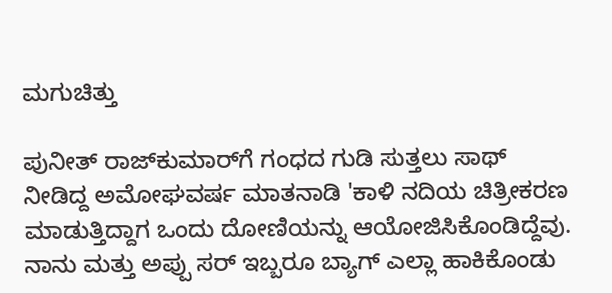ಮಗುಚಿತ್ತು

ಪುನೀತ್ ರಾಜ್‌ಕುಮಾರ್‌ಗೆ ಗಂಧದ ಗುಡಿ ಸುತ್ತಲು ಸಾಥ್ ನೀಡಿದ್ದ ಅಮೋಘವರ್ಷ ಮಾತನಾಡಿ 'ಕಾಳಿ ನದಿಯ ಚಿತ್ರೀಕರಣ ಮಾಡುತ್ತಿದ್ದಾಗ ಒಂದು ದೋಣಿಯನ್ನು ಆಯೋಜಿಸಿಕೊಂಡಿದ್ದೆವು. ನಾನು ಮತ್ತು ಅಪ್ಪು ಸರ್ ಇಬ್ಬರೂ ಬ್ಯಾಗ್ ಎಲ್ಲಾ ಹಾಕಿಕೊಂಡು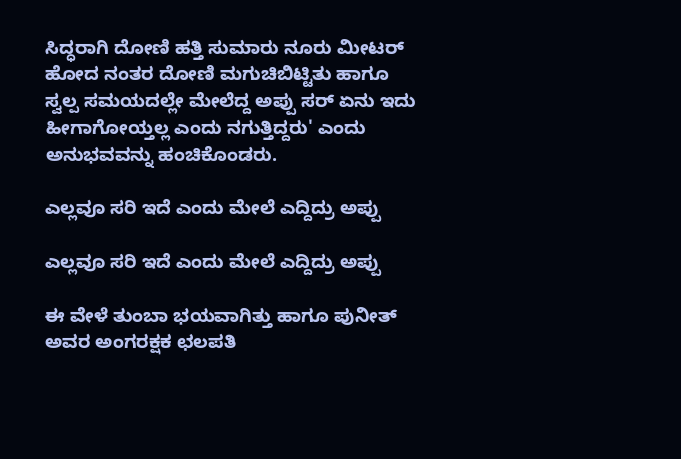ಸಿದ್ಧರಾಗಿ ದೋಣಿ ಹತ್ತಿ ಸುಮಾರು ನೂರು ಮೀಟರ್ ಹೋದ ನಂತರ ದೋಣಿ ಮಗುಚಿಬಿಟ್ಟಿತು ಹಾಗೂ ಸ್ವಲ್ಪ ಸಮಯದಲ್ಲೇ ಮೇಲೆದ್ದ ಅಪ್ಪು ಸರ್ ಏನು ಇದು ಹೀಗಾಗೋಯ್ತಲ್ಲ ಎಂದು ನಗುತ್ತಿದ್ದರು' ಎಂದು ಅನುಭವವನ್ನು ಹಂಚಿಕೊಂಡರು.

ಎಲ್ಲವೂ ಸರಿ ಇದೆ ಎಂದು ಮೇಲೆ ಎದ್ದಿದ್ರು ಅಪ್ಪು

ಎಲ್ಲವೂ ಸರಿ ಇದೆ ಎಂದು ಮೇಲೆ ಎದ್ದಿದ್ರು ಅಪ್ಪು

ಈ ವೇಳೆ ತುಂಬಾ ಭಯವಾಗಿತ್ತು ಹಾಗೂ ಪುನೀತ್ ಅವರ ಅಂಗರಕ್ಷಕ ಛಲಪತಿ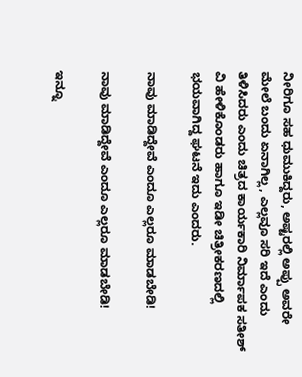ನೀರಿಗೂ ಸಹ ಧುಮುಕಿದ್ದರು, ಅಷ್ಟರಲ್ಲಿ ಅಪ್ಪು ಅವರೇ ಮೇಲೆ ಬಂದು ಏನಾಗಿಲ್ಲ, ಎಲ್ಲವೂ ಸರಿ ಇದೆ ಎಂದು ತಿಳಿಸಿದರು ಎಂದು ಚಿತ್ರದ ಕಾರ್ಯಕಾರಿ ನಿರ್ಮಾಪಕ ಸತೀಶ್ ವಿ ಹೇಳಿಕೊಂಡರು ಹಾಗೂ ಇಡೀ ಚಿತ್ರೀಕರಣದಲ್ಲಿ ಭಯವಾಗಿದ್ದ ಘಟನೆ ಇದು ಎಂದರು.

ನಾವು ಮಾಡಿದ್ದೇವೆ ಎಂದೂ ಎಲ್ಲರೂ ಮಾಡಬೇಡಿ!

ನಾವು ಮಾಡಿದ್ದೇವೆ ಎಂದೂ ಎಲ್ಲರೂ ಮಾಡಬೇಡಿ!

ಇನ್ನೂ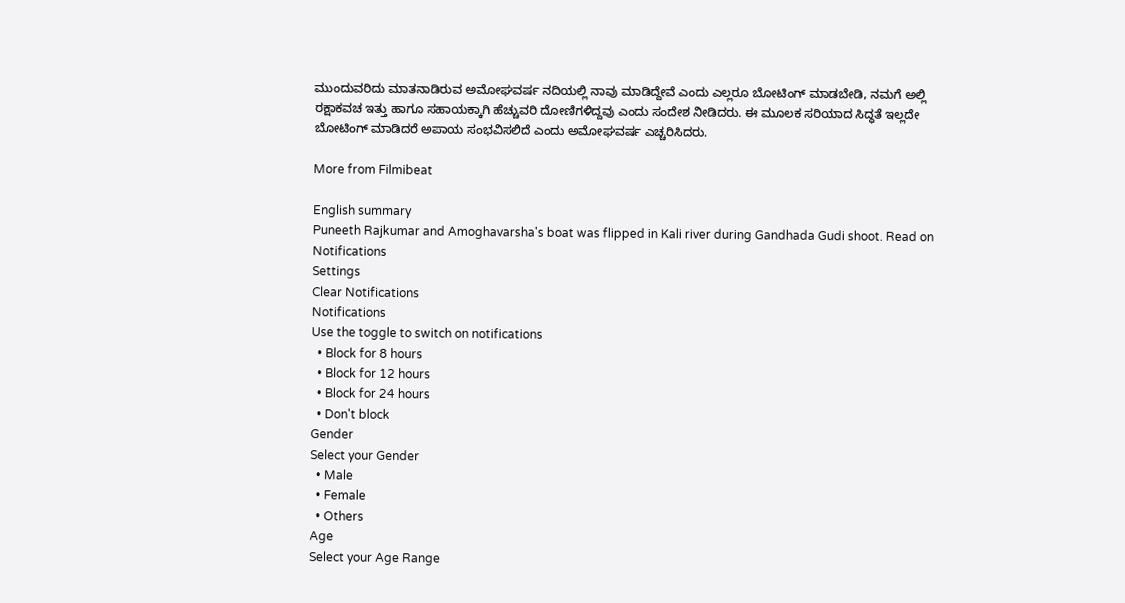ಮುಂದುವರಿದು ಮಾತನಾಡಿರುವ ಅಮೋಘವರ್ಷ ನದಿಯಲ್ಲಿ ನಾವು ಮಾಡಿದ್ದೇವೆ ಎಂದು ಎಲ್ಲರೂ ಬೋಟಿಂಗ್ ಮಾಡಬೇಡಿ, ನಮಗೆ ಅಲ್ಲಿ ರಕ್ಷಾಕವಚ ಇತ್ತು ಹಾಗೂ ಸಹಾಯಕ್ಕಾಗಿ ಹೆಚ್ಚುವರಿ ದೋಣಿಗಳಿದ್ದವು ಎಂದು ಸಂದೇಶ ನೀಡಿದರು. ಈ ಮೂಲಕ ಸರಿಯಾದ ಸಿದ್ಧತೆ ಇಲ್ಲದೇ ಬೋಟಿಂಗ್ ಮಾಡಿದರೆ ಅಪಾಯ ಸಂಭವಿಸಲಿದೆ ಎಂದು ಅಮೋಘವರ್ಷ ಎಚ್ಚರಿಸಿದರು.

More from Filmibeat

English summary
Puneeth Rajkumar and Amoghavarsha's boat was flipped in Kali river during Gandhada Gudi shoot. Read on
Notifications
Settings
Clear Notifications
Notifications
Use the toggle to switch on notifications
  • Block for 8 hours
  • Block for 12 hours
  • Block for 24 hours
  • Don't block
Gender
Select your Gender
  • Male
  • Female
  • Others
Age
Select your Age Range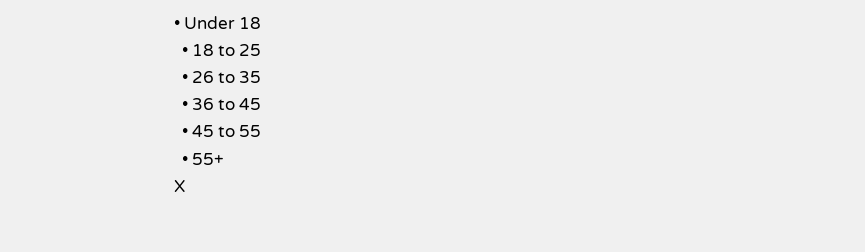• Under 18
  • 18 to 25
  • 26 to 35
  • 36 to 45
  • 45 to 55
  • 55+
X